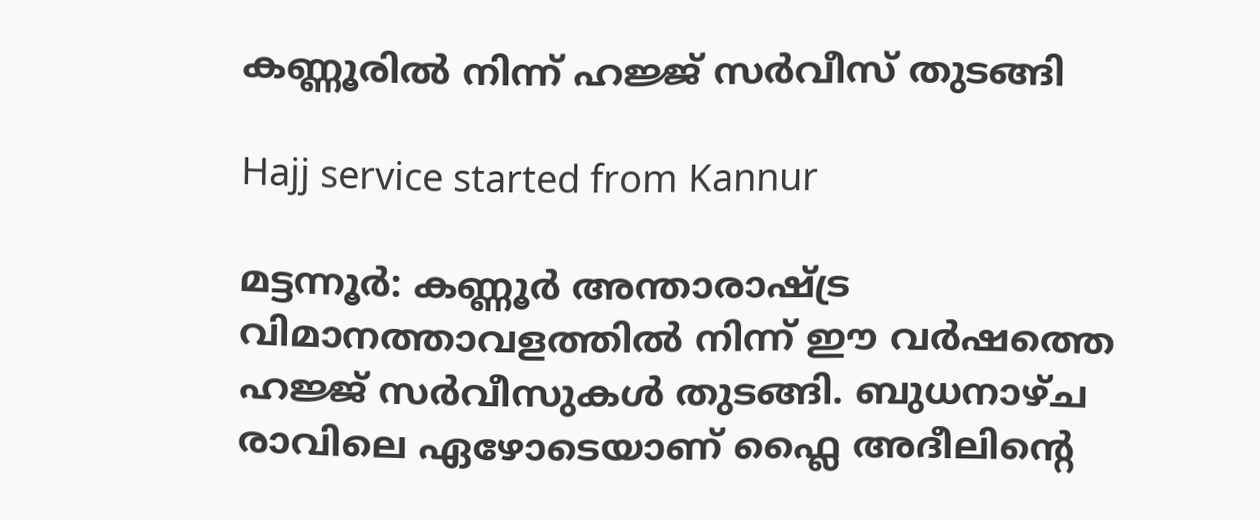കണ്ണൂരിൽ നിന്ന് ഹജ്ജ് സർവീസ് തുടങ്ങി

Hajj service started from Kannur

മട്ടന്നൂർ: കണ്ണൂർ അന്താരാഷ്ട്ര വിമാനത്താവളത്തിൽ നിന്ന് ഈ വർഷത്തെ ഹജ്ജ് സർവീസുകൾ തുടങ്ങി. ബുധനാഴ്ച രാവിലെ ഏഴോടെയാണ് ഫ്ലൈ അദീലിന്‍റെ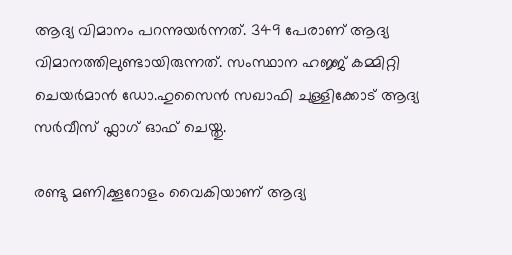ആദ്യ വിമാനം പറന്നുയർന്നത്. 349 പേരാണ് ആദ്യ വിമാനത്തിലുണ്ടായിരുന്നത്. സംസ്ഥാന ഹജ്ജ് കമ്മിറ്റി ചെയർമാൻ ഡോ.ഹുസൈൻ സഖാഫി ചുള്ളിക്കോട് ആദ്യ സർവീസ് ഫ്ലാഗ് ഓഫ് ചെയ്തു.

രണ്ടു മണിക്കൂറോളം വൈകിയാണ് ആദ്യ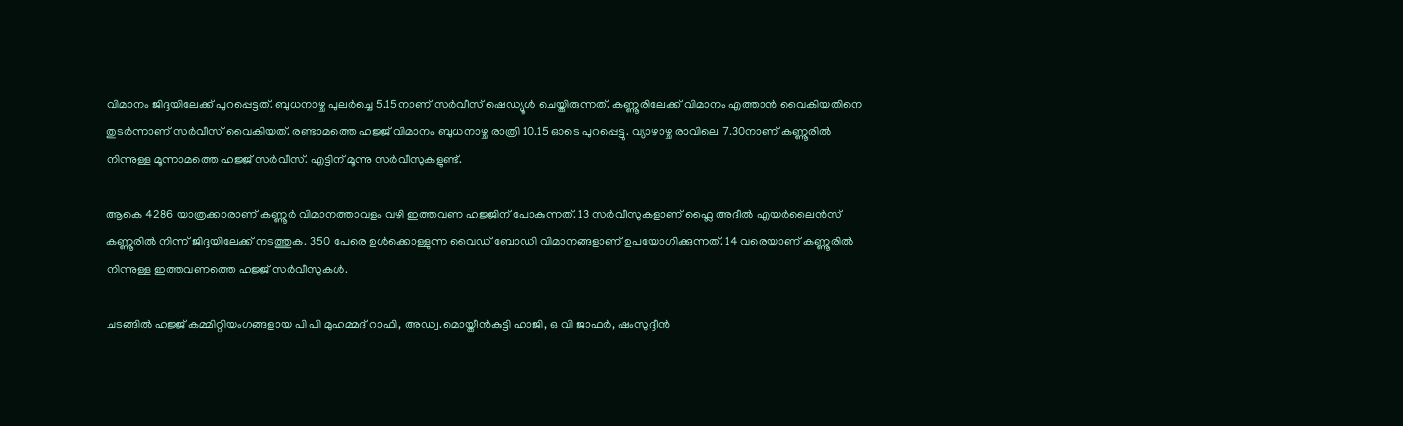വിമാനം ജിദ്ദയിലേക്ക് പുറപ്പെട്ടത്. ബുധനാഴ്ച പുലർച്ചെ 5.15നാണ് സർവീസ് ഷെഡ്യൂൾ ചെയ്തിരുന്നത്. കണ്ണൂരിലേക്ക് വിമാനം എത്താൻ വൈകിയതിനെ തുടർന്നാണ് സർവീസ് വൈകിയത്. രണ്ടാമത്തെ ഹജ്ജ് വിമാനം ബുധനാഴ്ച രാത്രി 10.15 ഓടെ പുറപ്പെട്ടു. വ്യാഴാഴ്ച രാവിലെ 7.30നാണ് കണ്ണൂരിൽ നിന്നുള്ള മൂന്നാമത്തെ ഹജ്ജ് സർവീസ്. എട്ടിന് മൂന്നു സർവീസുകളുണ്ട്.

ആകെ 4286 യാത്രക്കാരാണ് കണ്ണൂർ വിമാനത്താവളം വഴി ഇത്തവണ ഹജ്ജിന് പോകുന്നത്. 13 സർവീസുകളാണ് ഫ്ലൈ അദീൽ എയർലൈൻസ് കണ്ണൂരിൽ നിന്ന് ജിദ്ദയിലേക്ക് നടത്തുക. 350 പേരെ ഉൾക്കൊള്ളുന്ന വൈഡ് ബോഡി വിമാനങ്ങളാണ് ഉപയോഗിക്കുന്നത്. 14 വരെയാണ് കണ്ണൂരിൽ നിന്നുള്ള ഇത്തവണത്തെ ഹജ്ജ് സർവീസുകൾ.

ചടങ്ങിൽ ഹജ്ജ് കമ്മിറ്റിയംഗങ്ങളായ പി പി മുഹമ്മദ് റാഫി, അഡ്വ.മൊയ്തീൻകുട്ടി ഹാജി, ഒ വി ജാഫർ, ഷംസുദ്ദീൻ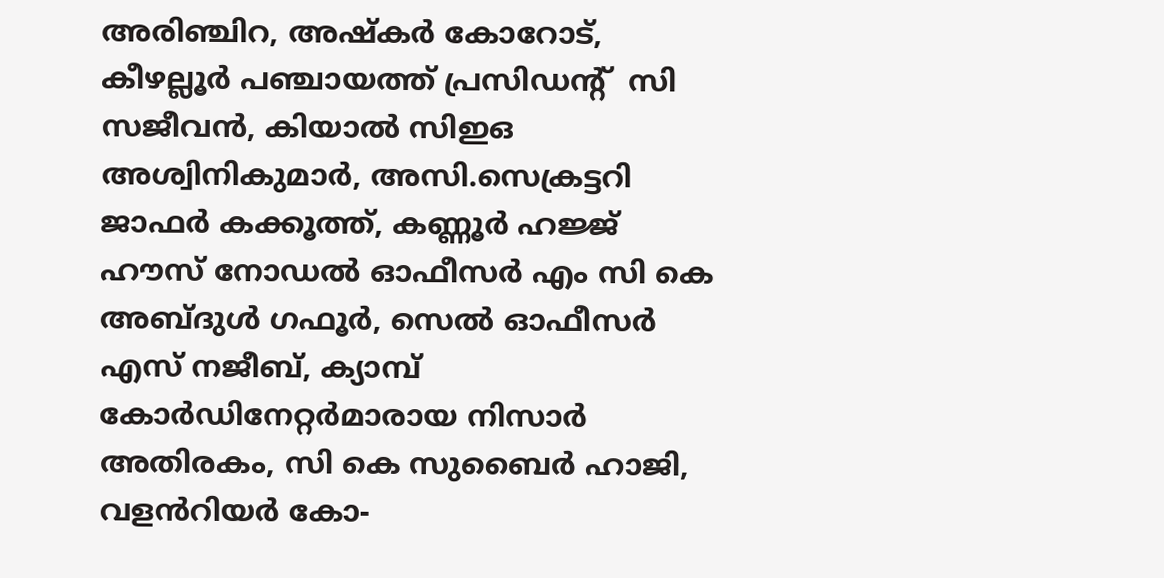അരിഞ്ചിറ, അഷ്‌കർ കോറോട്, കീഴല്ലൂർ പഞ്ചായത്ത് പ്രസിഡന്‍റ്  സി സജീവൻ, കിയാൽ സിഇഒ അശ്വിനികുമാർ, അസി.സെക്രട്ടറി ജാഫർ കക്കൂത്ത്, കണ്ണൂർ ഹജ്ജ് ഹൗസ് നോഡൽ ഓഫീസർ എം സി കെ അബ്ദുൾ ഗഫൂർ, സെൽ ഓഫീസർ എസ് നജീബ്, ക്യാമ്പ് കോർഡിനേറ്റർമാരായ നിസാർ അതിരകം, സി കെ സുബൈർ ഹാജി,  വളൻറിയർ കോ-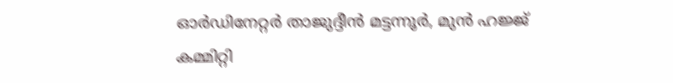ഓർഡിനേറ്റർ താജുദ്ദീൻ മട്ടന്നൂർ, മുൻ ഹജ്ജ് കമ്മിറ്റി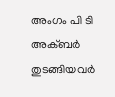അംഗം പി ടി അക്ബർ തുടങ്ങിയവർ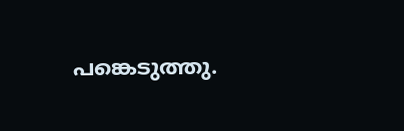പങ്കെടുത്തു.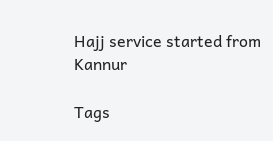Hajj service started from Kannur

Tags